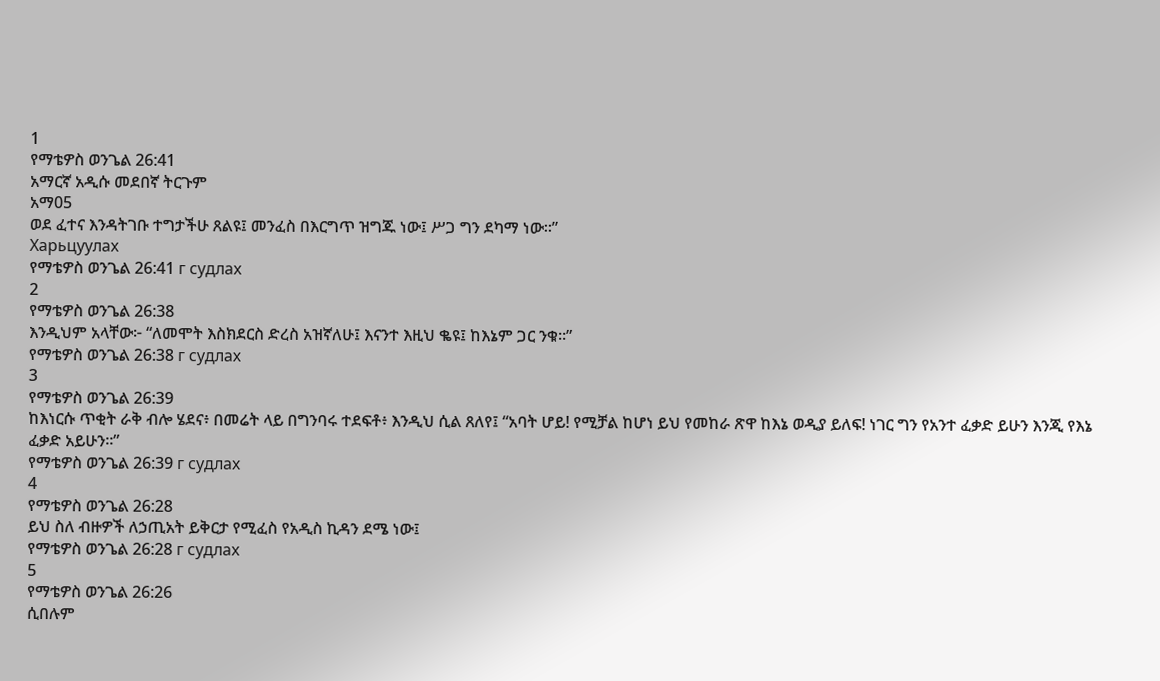1
የማቴዎስ ወንጌል 26:41
አማርኛ አዲሱ መደበኛ ትርጉም
አማ05
ወደ ፈተና እንዳትገቡ ተግታችሁ ጸልዩ፤ መንፈስ በእርግጥ ዝግጁ ነው፤ ሥጋ ግን ደካማ ነው።”
Харьцуулах
የማቴዎስ ወንጌል 26:41 г судлах
2
የማቴዎስ ወንጌል 26:38
እንዲህም አላቸው፦ “ለመሞት እስክደርስ ድረስ አዝኛለሁ፤ እናንተ እዚህ ቈዩ፤ ከእኔም ጋር ንቁ።”
የማቴዎስ ወንጌል 26:38 г судлах
3
የማቴዎስ ወንጌል 26:39
ከእነርሱ ጥቂት ራቅ ብሎ ሄደና፥ በመሬት ላይ በግንባሩ ተደፍቶ፥ እንዲህ ሲል ጸለየ፤ “አባት ሆይ! የሚቻል ከሆነ ይህ የመከራ ጽዋ ከእኔ ወዲያ ይለፍ! ነገር ግን የአንተ ፈቃድ ይሁን እንጂ የእኔ ፈቃድ አይሁን።”
የማቴዎስ ወንጌል 26:39 г судлах
4
የማቴዎስ ወንጌል 26:28
ይህ ስለ ብዙዎች ለኃጢአት ይቅርታ የሚፈስ የአዲስ ኪዳን ደሜ ነው፤
የማቴዎስ ወንጌል 26:28 г судлах
5
የማቴዎስ ወንጌል 26:26
ሲበሉም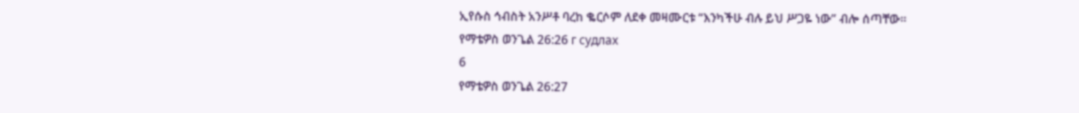ኢየሱስ ኅብስት አንሥቶ ባረከ ቈርሶም ለደቀ መዛሙርቱ “እንካችሁ ብሉ ይህ ሥጋዬ ነው” ብሎ ሰጣቸው።
የማቴዎስ ወንጌል 26:26 г судлах
6
የማቴዎስ ወንጌል 26:27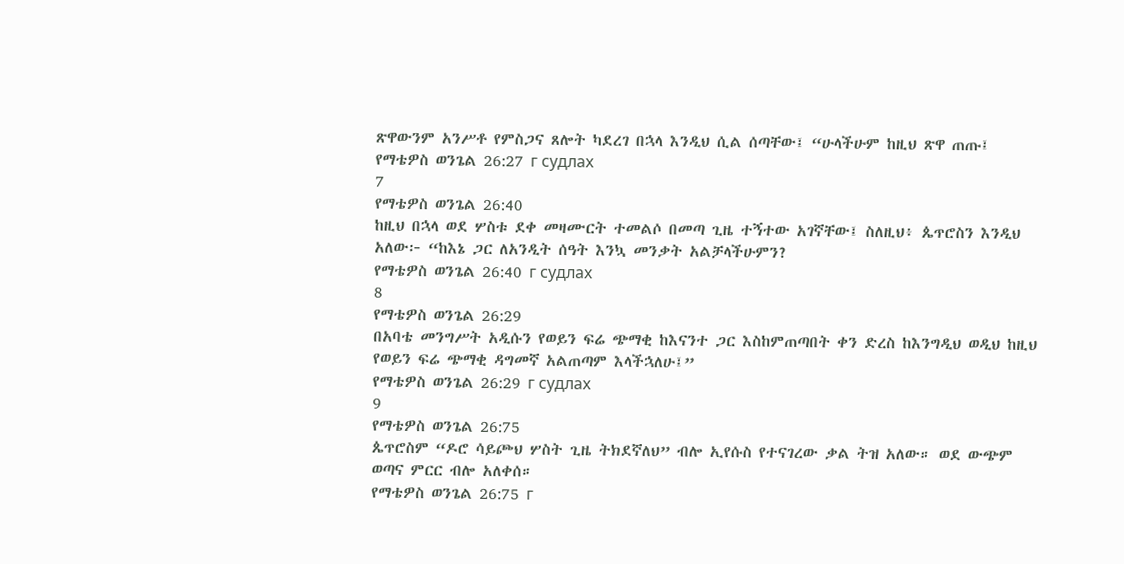ጽዋውንም አንሥቶ የምስጋና ጸሎት ካደረገ በኋላ እንዲህ ሲል ሰጣቸው፤ “ሁላችሁም ከዚህ ጽዋ ጠጡ፤
የማቴዎስ ወንጌል 26:27 г судлах
7
የማቴዎስ ወንጌል 26:40
ከዚህ በኋላ ወደ ሦስቱ ደቀ መዛሙርት ተመልሶ በመጣ ጊዜ ተኝተው አገኛቸው፤ ስለዚህ፥ ጴጥሮስን እንዲህ አለው፦ “ከእኔ ጋር ለአንዲት ሰዓት እንኳ መንቃት አልቻላችሁምን?
የማቴዎስ ወንጌል 26:40 г судлах
8
የማቴዎስ ወንጌል 26:29
በአባቴ መንግሥት አዲሱን የወይን ፍሬ ጭማቂ ከእናንተ ጋር እስከምጠጣበት ቀን ድረስ ከእንግዲህ ወዲህ ከዚህ የወይን ፍሬ ጭማቂ ዳግመኛ አልጠጣም እላችኋለሁ፤”
የማቴዎስ ወንጌል 26:29 г судлах
9
የማቴዎስ ወንጌል 26:75
ጴጥሮስም “ዶሮ ሳይጮህ ሦስት ጊዜ ትክደኛለህ” ብሎ ኢየሱስ የተናገረው ቃል ትዝ አለው። ወደ ውጭም ወጣና ምርር ብሎ አለቀሰ።
የማቴዎስ ወንጌል 26:75 г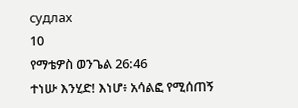судлах
10
የማቴዎስ ወንጌል 26:46
ተነሡ እንሂድ! እነሆ፥ አሳልፎ የሚሰጠኝ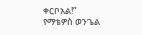ቀርቦአል!”
የማቴዎስ ወንጌል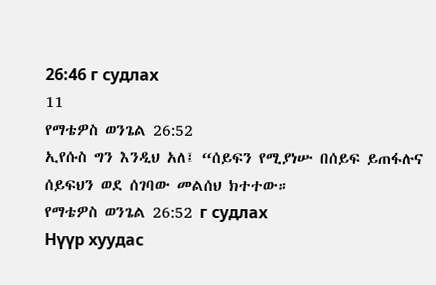26:46 г судлах
11
የማቴዎስ ወንጌል 26:52
ኢየሱስ ግን እንዲህ አለ፤ “ሰይፍን የሚያነሡ በሰይፍ ይጠፋሉና ሰይፍህን ወደ ሰገባው መልሰህ ክተተው።
የማቴዎስ ወንጌል 26:52 г судлах
Нүүр хуудас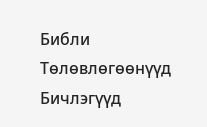Библи
Тѳлѳвлѳгѳѳнүүд
Бичлэгүүд